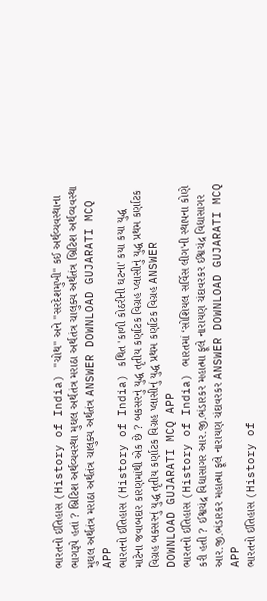ભારતનો ઈતિહાસ (History of India) "ચોથ" અને "સરદેશમુખી" કઈ અર્થવ્યવસ્થાના ભાગરૂપે હતાં ? બ્રિટિશ અર્થવ્યવસ્થા મુઘલ અર્થતંત્ર મરાઠા અર્થતંત્ર ચાલુક્ય અર્થતંત્ર બ્રિટિશ અર્થવ્યવસ્થા મુઘલ અર્થતંત્ર મરાઠા અર્થતંત્ર ચાલુક્ય અર્થતંત્ર ANSWER DOWNLOAD GUJARATI MCQ APP
ભારતનો ઈતિહાસ (History of India) કથિત 'કાળી કોઠરીની ઘટના' કયા કયા યુદ્ધ માટેના જવાબદાર કારણમાંથી એક છે ? બકસરનું યુદ્ધ તૃતીય કર્ણાટક વિગ્રહ પ્લાસીનું યુદ્ધ પ્રથમ કર્ણાટક વિગ્રહ બકસરનું યુદ્ધ તૃતીય કર્ણાટક વિગ્રહ પ્લાસીનું યુદ્ધ પ્રથમ કર્ણાટક વિગ્રહ ANSWER DOWNLOAD GUJARATI MCQ APP
ભારતનો ઈતિહાસ (History of India) ભારતમાં ‘સોશિયલ સર્વિસ લીગ'ની સ્થાપના કોણે કરી હતી ? ઈશ્વચંદ્ર વિદ્યાસાગર આર.જી.ભંડારકર મહાત્મા ફૂલે નારાયણ ચંદાવરકર ઈશ્વચંદ્ર વિદ્યાસાગર આર.જી.ભંડારકર મહાત્મા ફૂલે નારાયણ ચંદાવરકર ANSWER DOWNLOAD GUJARATI MCQ APP
ભારતનો ઈતિહાસ (History of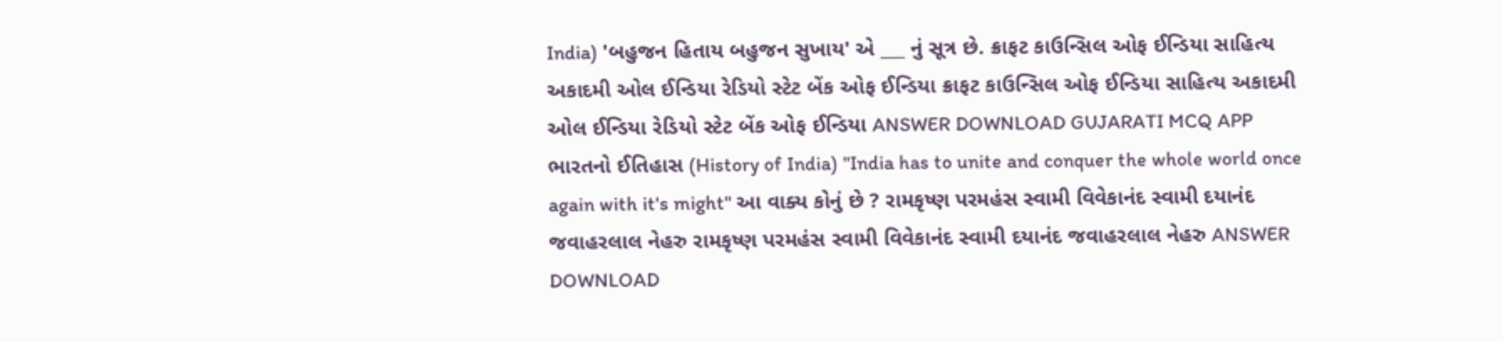India) 'બહુજન હિતાય બહુજન સુખાય' એ ___ નું સૂત્ર છે. ક્રાફટ કાઉન્સિલ ઓફ ઈન્ડિયા સાહિત્ય અકાદમી ઓલ ઈન્ડિયા રેડિયો સ્ટેટ બેંક ઓફ ઈન્ડિયા ક્રાફટ કાઉન્સિલ ઓફ ઈન્ડિયા સાહિત્ય અકાદમી ઓલ ઈન્ડિયા રેડિયો સ્ટેટ બેંક ઓફ ઈન્ડિયા ANSWER DOWNLOAD GUJARATI MCQ APP
ભારતનો ઈતિહાસ (History of India) "India has to unite and conquer the whole world once again with it's might" આ વાક્ય કોનું છે ? રામકૃષ્ણ પરમહંસ સ્વામી વિવેકાનંદ સ્વામી દયાનંદ જવાહરલાલ નેહરુ રામકૃષ્ણ પરમહંસ સ્વામી વિવેકાનંદ સ્વામી દયાનંદ જવાહરલાલ નેહરુ ANSWER DOWNLOAD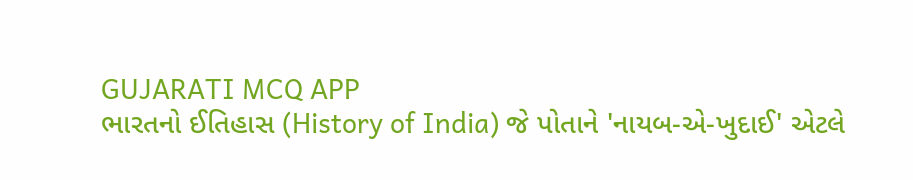GUJARATI MCQ APP
ભારતનો ઈતિહાસ (History of India) જે પોતાને 'નાયબ-એ-ખુદાઈ' એટલે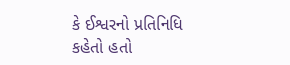કે ઈશ્વરનો પ્રતિનિધિ કહેતો હતો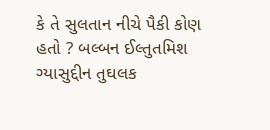કે તે સુલતાન નીચે પૈકી કોણ હતો ? બલ્બન ઈલ્તુતમિશ ગ્યાસુદ્દીન તુઘલક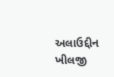અલાઉદ્દીન ખીલજી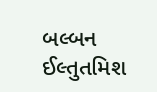બલ્બન ઈલ્તુતમિશ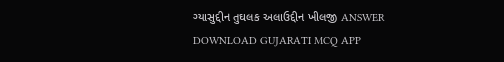ગ્યાસુદ્દીન તુઘલક અલાઉદ્દીન ખીલજી ANSWER DOWNLOAD GUJARATI MCQ APP